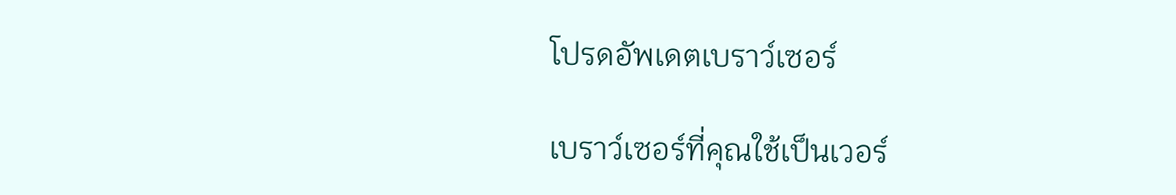โปรดอัพเดตเบราว์เซอร์

เบราว์เซอร์ที่คุณใช้เป็นเวอร์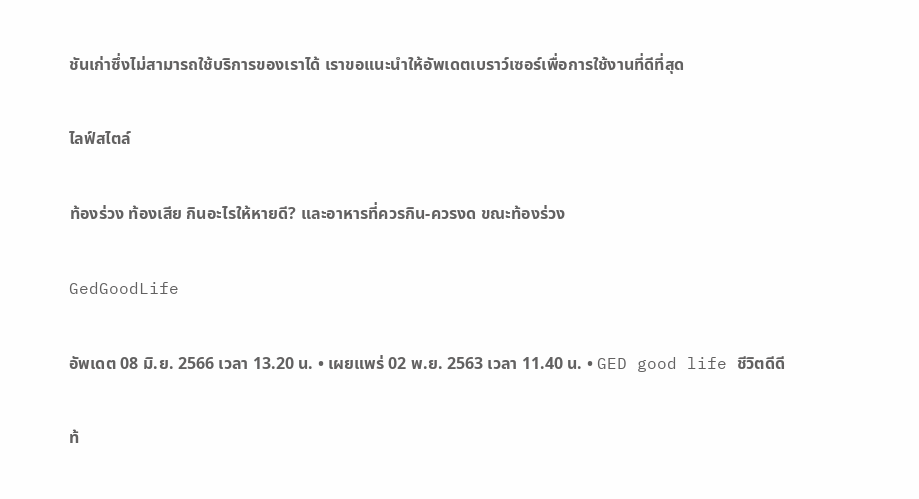ชันเก่าซึ่งไม่สามารถใช้บริการของเราได้ เราขอแนะนำให้อัพเดตเบราว์เซอร์เพื่อการใช้งานที่ดีที่สุด

ไลฟ์สไตล์

ท้องร่วง ท้องเสีย กินอะไรให้หายดี? และอาหารที่ควรกิน-ควรงด ขณะท้องร่วง

GedGoodLife

อัพเดต 08 มิ.ย. 2566 เวลา 13.20 น. • เผยแพร่ 02 พ.ย. 2563 เวลา 11.40 น. • GED good life ชีวิตดีดี

ท้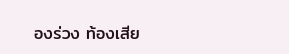องร่วง ท้องเสีย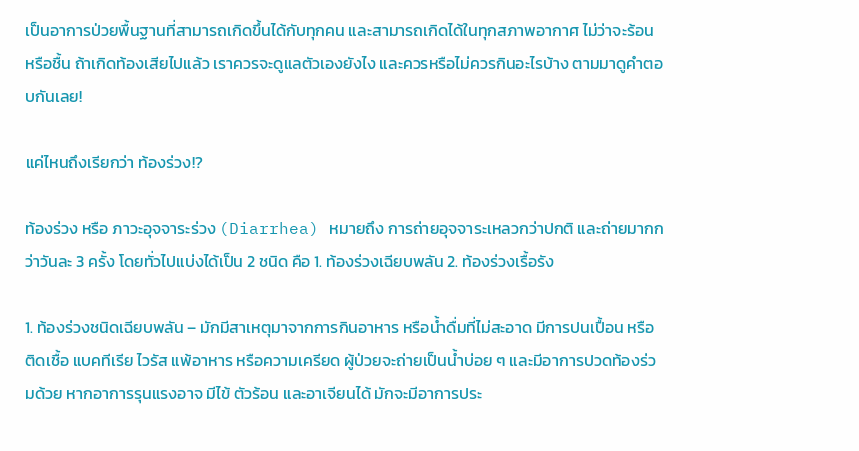เป็นอาการป่วยพื้นฐานที่สามารถเกิดขึ้นได้กับทุกคน และสามารถเกิดได้ในทุกสภาพอากาศ ไม่ว่าจะร้อน หรือชื้น ถ้าเกิดท้องเสียไปแล้ว เราควรจะดูแลตัวเองยังไง และควรหรือไม่ควรกินอะไรบ้าง ตามมาดูคำตอบกันเลย!

แค่ไหนถึงเรียกว่า ท้องร่วง!?

ท้องร่วง หรือ ภาวะอุจจาระร่วง (Diarrhea) หมายถึง การถ่ายอุจจาระเหลวกว่าปกติ และถ่ายมากกว่าวันละ 3 ครั้ง โดยทั่วไปแบ่งได้เป็น 2 ชนิด คือ 1. ท้องร่วงเฉียบพลัน 2. ท้องร่วงเรื้อรัง

1. ท้องร่วงชนิดเฉียบพลัน – มักมีสาเหตุมาจากการกินอาหาร หรือน้ำดื่มที่ไม่สะอาด มีการปนเปื้อน หรือติดเชื้อ แบคทีเรีย ไวรัส แพ้อาหาร หรือความเครียด ผู้ป่วยจะถ่ายเป็นน้ำบ่อย ๆ และมีอาการปวดท้องร่วมด้วย หากอาการรุนแรงอาจ มีไข้ ตัวร้อน และอาเจียนได้ มักจะมีอาการประ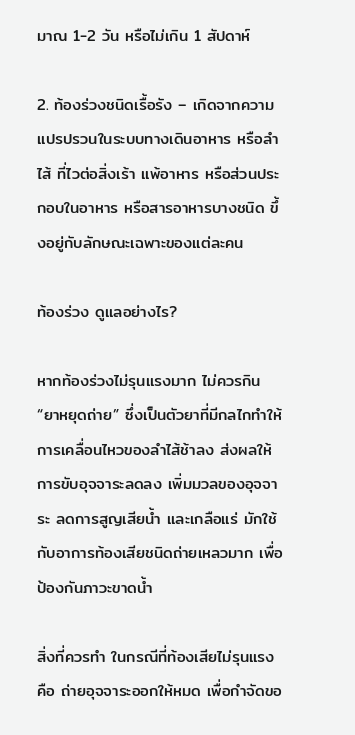มาณ 1-2 วัน หรือไม่เกิน 1 สัปดาห์

2. ท้องร่วงชนิดเรื้อรัง – เกิดจากความแปรปรวนในระบบทางเดินอาหาร หรือลำไส้ ที่ไวต่อสิ่งเร้า แพ้อาหาร หรือส่วนประกอบในอาหาร หรือสารอาหารบางชนิด ขึ้งอยู่กับลักษณะเฉพาะของแต่ละคน

ท้องร่วง ดูแลอย่างไร?

หากท้องร่วงไม่รุนแรงมาก ไม่ควรกิน “ยาหยุดถ่าย” ซึ่งเป็นตัวยาที่มีกลไกทำให้การเคลื่อนไหวของลำไส้ช้าลง ส่งผลให้การขับอุจจาระลดลง เพิ่มมวลของอุจจาระ ลดการสูญเสียน้ำ และเกลือแร่ มักใช้กับอาการท้องเสียชนิดถ่ายเหลวมาก เพื่อป้องกันภาวะขาดน้ำ

สิ่งที่ควรทำ ในกรณีที่ท้องเสียไม่รุนแรง คือ ถ่ายอุจจาระออกให้หมด เพื่อกำจัดขอ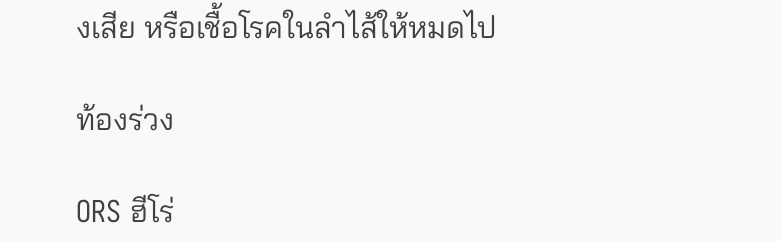งเสีย หรือเชื้อโรคในลำไส้ให้หมดไป

ท้องร่วง

ORS ฮีโร่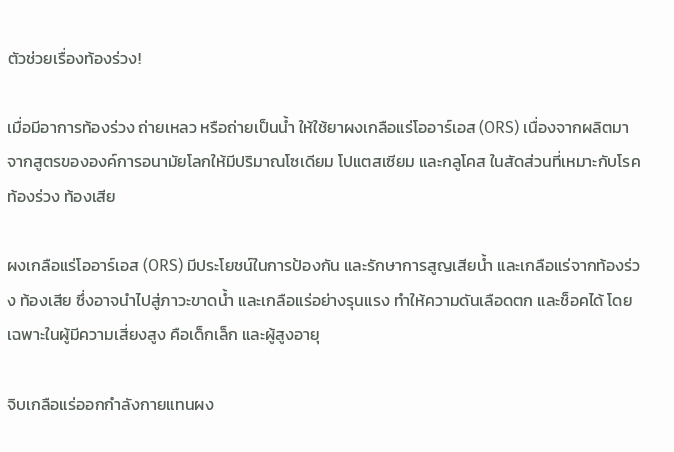ตัวช่วยเรื่องท้องร่วง!

เมื่อมีอาการท้องร่วง ถ่ายเหลว หรือถ่ายเป็นน้ำ ให้ใช้ยาผงเกลือแร่โออาร์เอส (ORS) เนื่องจากผลิตมาจากสูตรขององค์การอนามัยโลกให้มีปริมาณโซเดียม โปแตสเซียม และกลูโคส ในสัดส่วนที่เหมาะกับโรคท้องร่วง ท้องเสีย

ผงเกลือแร่โออาร์เอส (ORS) มีประโยชน์ในการป้องกัน และรักษาการสูญเสียน้ำ และเกลือแร่จากท้องร่วง ท้องเสีย ซึ่งอาจนำไปสู่ภาวะขาดน้ำ และเกลือแร่อย่างรุนแรง ทำให้ความดันเลือดตก และช็อคได้ โดยเฉพาะในผู้มีความเสี่ยงสูง คือเด็กเล็ก และผู้สูงอายุ

จิบเกลือแร่ออกกำลังกายแทนผง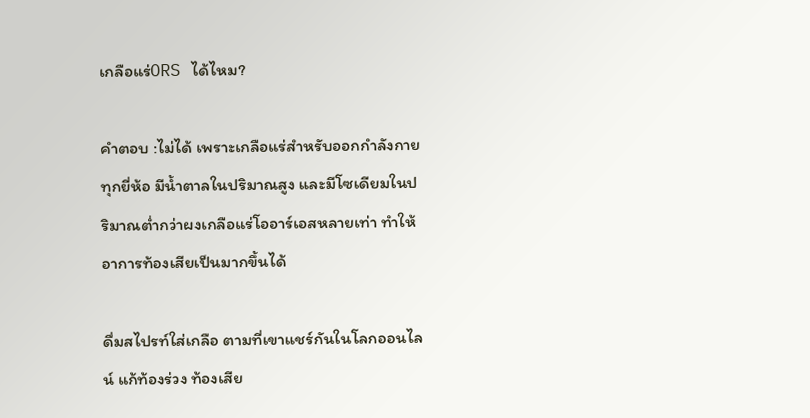เกลือแร่ORS ได้ไหม?

คำตอบ :ไม่ได้ เพราะเกลือแร่สำหรับออกกำลังกายทุกยี่ห้อ มีน้ำตาลในปริมาณสูง และมีโซเดียมในปริมาณต่ำกว่าผงเกลือแร่โออาร์เอสหลายเท่า ทำให้อาการท้องเสียเป็นมากขึ้นได้

ดื่มสไปรท์ใส่เกลือ ตามที่เขาแชร์กันในโลกออนไลน์ แก้ท้องร่วง ท้องเสีย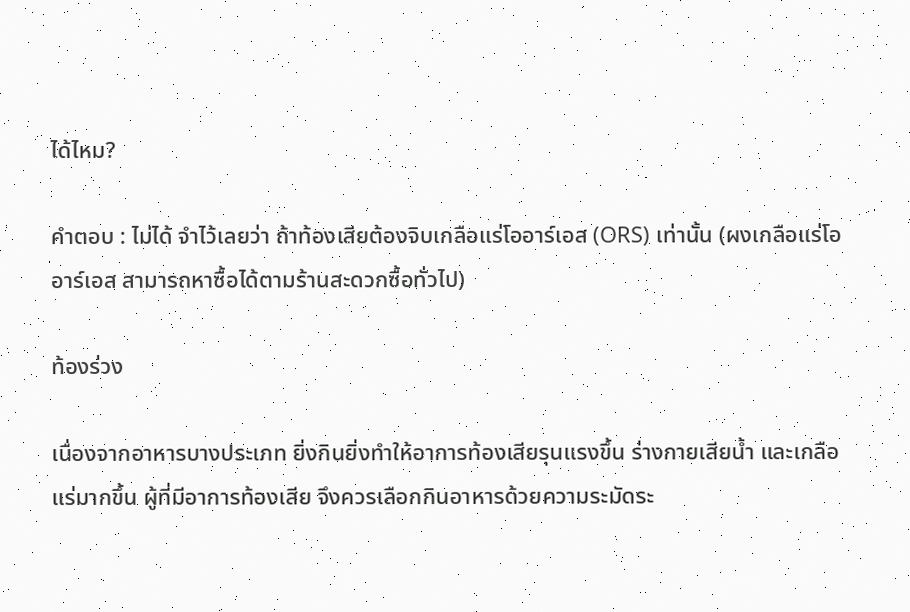ได้ไหม?

คำตอบ : ไม่ได้ จำไว้เลยว่า ถ้าท้องเสียต้องจิบเกลือแร่โออาร์เอส (ORS) เท่านั้น (ผงเกลือแร่โออาร์เอส สามารถหาซื้อได้ตามร้านสะดวกซื้อทั่วไป)

ท้องร่วง

เนื่องจากอาหารบางประเภท ยิ่งกินยิ่งทำให้อาการท้องเสียรุนแรงขึ้น ร่างกายเสียน้ำ และเกลือแร่มากขึ้น ผู้ที่มีอาการท้องเสีย จึงควรเลือกกินอาหารด้วยความระมัดระ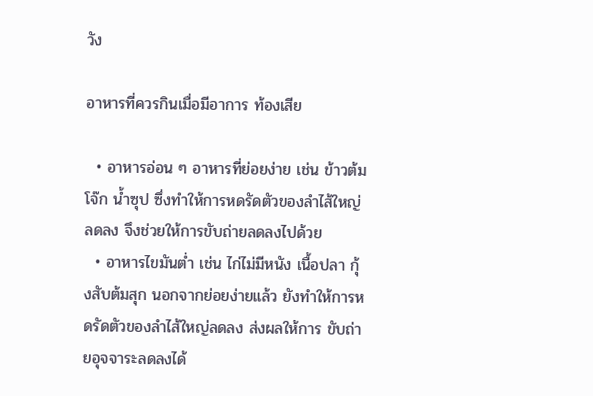วัง

อาหารที่ควรกินเมื่อมีอาการ ท้องเสีย

  • อาหารอ่อน ๆ อาหารที่ย่อยง่าย เช่น ข้าวต้ม โจ๊ก น้ำซุป ซึ่งทำให้การหดรัดตัวของลำไส้ใหญ่ลดลง จึงช่วยให้การขับถ่ายลดลงไปด้วย
  • อาหารไขมันต่ำ เช่น ไก่ไม่มีหนัง เนื้อปลา กุ้งสับต้มสุก นอกจากย่อยง่ายแล้ว ยังทำให้การหดรัดตัวของลำไส้ใหญ่ลดลง ส่งผลให้การ ขับถ่ายอุจจาระลดลงได้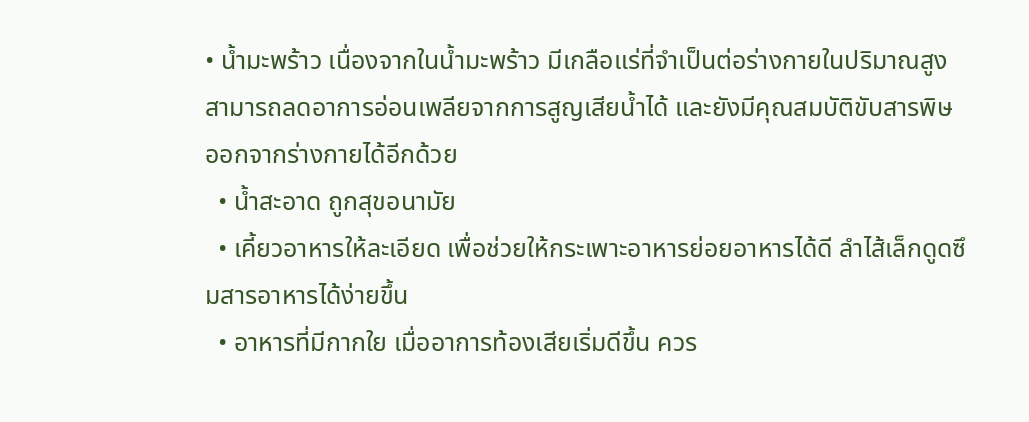• น้ำมะพร้าว เนื่องจากในน้ำมะพร้าว มีเกลือแร่ที่จำเป็นต่อร่างกายในปริมาณสูง สามารถลดอาการอ่อนเพลียจากการสูญเสียน้ำได้ และยังมีคุณสมบัติขับสารพิษออกจากร่างกายได้อีกด้วย
  • น้ำสะอาด ถูกสุขอนามัย
  • เคี้ยวอาหารให้ละเอียด เพื่อช่วยให้กระเพาะอาหารย่อยอาหารได้ดี ลำไส้เล็กดูดซึมสารอาหารได้ง่ายขึ้น
  • อาหารที่มีกากใย เมื่ออาการท้องเสียเริ่มดีขึ้น ควร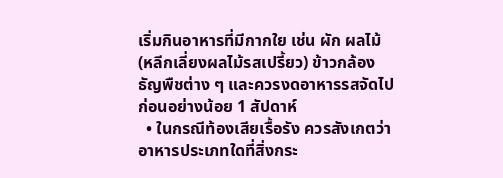เริ่มกินอาหารที่มีกากใย เช่น ผัก ผลไม้ (หลีกเลี่ยงผลไม้รสเปรี้ยว) ข้าวกล้อง ธัญพืชต่าง ๆ และควรงดอาหารรสจัดไปก่อนอย่างน้อย 1 สัปดาห์
  • ในกรณีท้องเสียเรื้อรัง ควรสังเกตว่า อาหารประเภทใดที่สิ่งกระ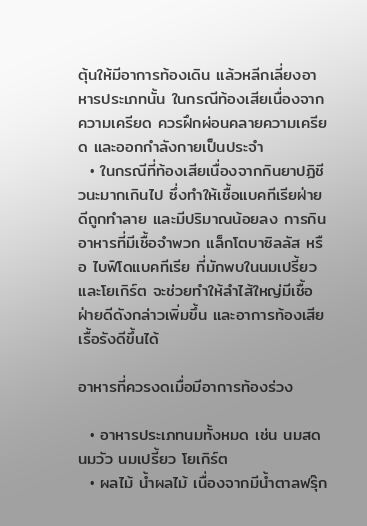ตุ้นให้มีอาการท้องเดิน แล้วหลีกเลี่ยงอาหารประเภทนั้น ในกรณีท้องเสียเนื่องจากความเครียด ควรฝึกผ่อนคลายความเครียด และออกกำลังกายเป็นประจำ
  • ในกรณีที่ท้องเสียเนื่องจากกินยาปฏิชีวนะมากเกินไป ซึ่งทำให้เชื้อแบคทีเรียฝ่ายดีถูกทำลาย และมีปริมาณน้อยลง การกินอาหารที่มีเชื้อจำพวก แล็กโตบาซิลลัส หรือ ไบฟิโดแบคทีเรีย ที่มักพบในนมเปรี้ยว และโยเกิร์ต จะช่วยทำให้ลำไส้ใหญ่มีเชื้อฝ่ายดีดังกล่าวเพิ่มขึ้น และอาการท้องเสียเรื้อรังดีขึ้นได้

อาหารที่ควรงดเมื่อมีอาการท้องร่วง

  • อาหารประเภทนมทั้งหมด เช่น นมสด นมวัว นมเปรี้ยว โยเกิร์ต
  • ผลไม้ น้ำผลไม้ เนื่องจากมีน้ำตาลฟรุ๊ก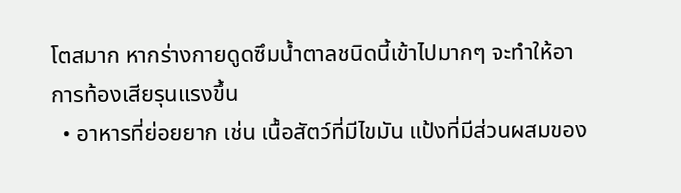โตสมาก หากร่างกายดูดซึมน้ำตาลชนิดนี้เข้าไปมากๆ จะทำให้อาการท้องเสียรุนแรงขึ้น
  • อาหารที่ย่อยยาก เช่น เนื้อสัตว์ที่มีไขมัน แป้งที่มีส่วนผสมของ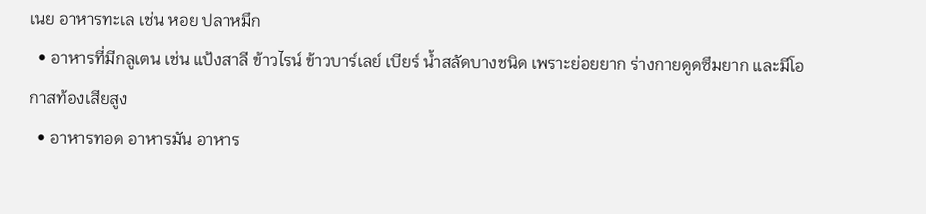เนย อาหารทะเล เช่น หอย ปลาหมึก
  • อาหารที่มีกลูเตน เช่น แป้งสาลี ข้าวไรน์ ข้าวบาร์เลย์ เบียร์ น้ำสลัดบางชนิด เพราะย่อยยาก ร่างกายดูดซึมยาก และมีโอกาสท้องเสียสูง
  • อาหารทอด อาหารมัน อาหาร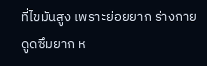ที่ไขมันสูง เพราะย่อยยาก ร่างกายดูดซึมยาก ห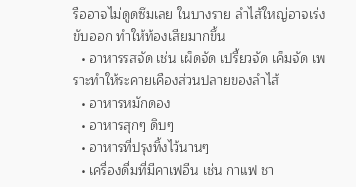รืออาจไม่ดูดซึมเลย ในบางราย ลำไส้ใหญ่อาจเร่งขับออก ทำให้ท้องเสียมากขึ้น
  • อาหารรสจัด เช่น เผ็ดจัด เปรี้ยวจัด เค็มจัด เพราะทำให้ระคายเคืองส่วนปลายของลำไส้
  • อาหารหมักดอง
  • อาหารสุกๆ ดิบๆ
  • อาหารที่ปรุงทิ้งไว้นานๆ
  • เครื่องดื่มที่มีคาเฟอีน เช่น กาแฟ ชา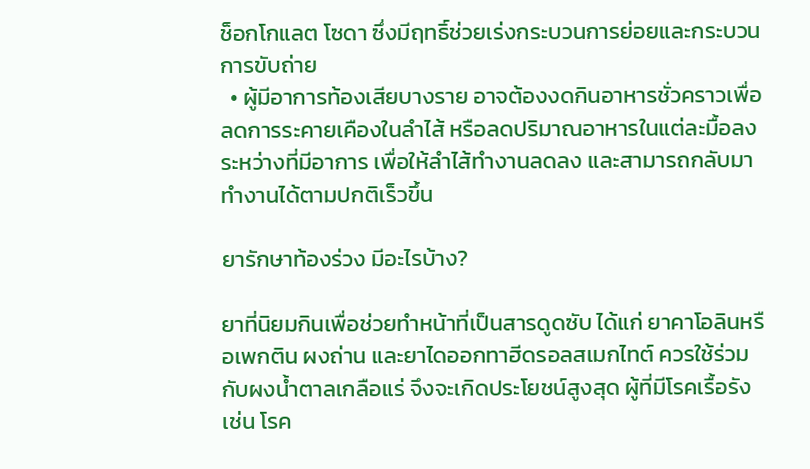ช็อกโกแลต โซดา ซึ่งมีฤทธิ์ช่วยเร่งกระบวนการย่อยและกระบวนการขับถ่าย
  • ผู้มีอาการท้องเสียบางราย อาจต้องงดกินอาหารชั่วคราวเพื่อลดการระคายเคืองในลำไส้ หรือลดปริมาณอาหารในแต่ละมื้อลงระหว่างที่มีอาการ เพื่อให้ลำไส้ทำงานลดลง และสามารถกลับมาทำงานได้ตามปกติเร็วขึ้น

ยารักษาท้องร่วง มีอะไรบ้าง?

ยาที่นิยมกินเพื่อช่วยทำหน้าที่เป็นสารดูดซับ ได้แก่ ยาคาโอลินหรือเพกติน ผงถ่าน และยาไดออกทาฮีดรอลสเมกไทต์ ควรใช้ร่วมกับผงน้ำตาลเกลือแร่ จึงจะเกิดประโยชน์สูงสุด ผู้ที่มีโรคเรื้อรัง เช่น โรค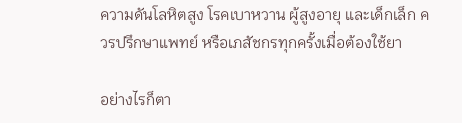ความดันโลหิตสูง โรคเบาหวาน ผู้สูงอายุ และเด็กเล็ก ควรปรึกษาแพทย์ หรือเภสัชกรทุกครั้งเมื่อต้องใช้ยา

อย่างไรก็ตา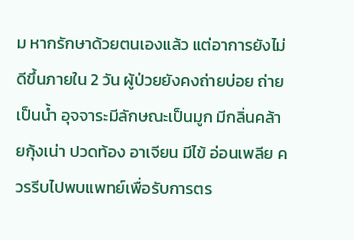ม หากรักษาด้วยตนเองแล้ว แต่อาการยังไม่ดีขึ้นภายใน 2 วัน ผู้ป่วยยังคงถ่ายบ่อย ถ่ายเป็นน้ำ อุจจาระมีลักษณะเป็นมูก มีกลิ่นคล้ายกุ้งเน่า ปวดท้อง อาเจียน มีไข้ อ่อนเพลีย ควรรีบไปพบแพทย์เพื่อรับการตร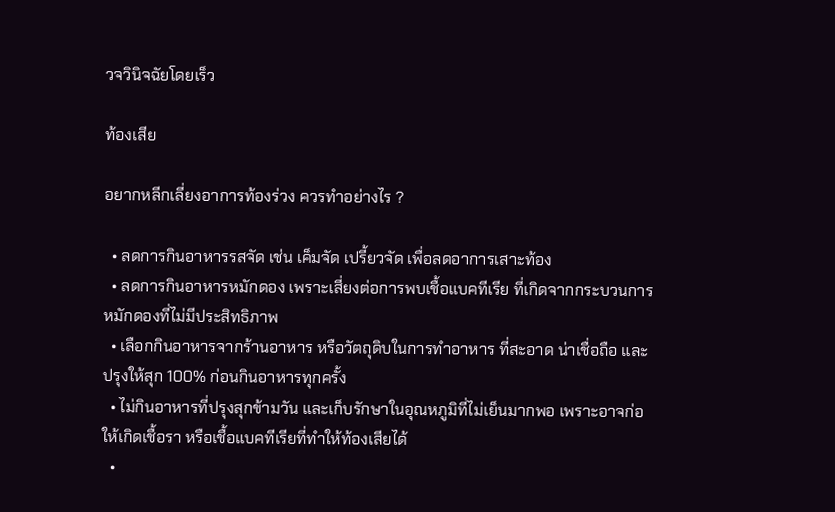วจวินิจฉัยโดยเร็ว

ท้องเสีย

อยากหลีกเลี่ยงอาการท้องร่วง ควรทำอย่างไร ?

  • ลดการกินอาหารรสจัด เช่น เค็มจัด เปรี้ยวจัด เพื่อลดอาการเสาะท้อง
  • ลดการกินอาหารหมักดอง เพราะเสี่ยงต่อการพบเชื้อแบคทีเรีย ที่เกิดจากกระบวนการหมักดองที่ไม่มีประสิทธิภาพ
  • เลือกกินอาหารจากร้านอาหาร หรือวัตถุดิบในการทำอาหาร ที่สะอาด น่าเชื่อถือ และปรุงให้สุก 100% ก่อนกินอาหารทุกครั้ง
  • ไม่กินอาหารที่ปรุงสุกข้ามวัน และเก็บรักษาในอุณหภูมิที่ไม่เย็นมากพอ เพราะอาจก่อให้เกิดเชื้อรา หรือเชื้อแบคทีเรียที่ทำให้ท้องเสียได้
  •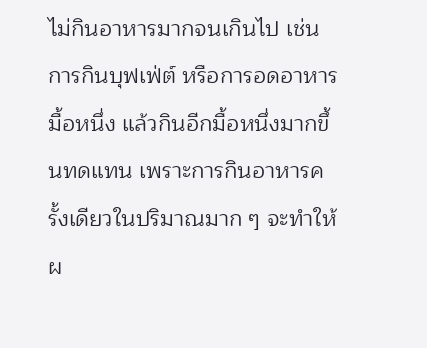ไม่กินอาหารมากจนเกินไป เช่น การกินบุฟเฟ่ต์ หรือการอดอาหารมื้อหนึ่ง แล้วกินอีกมื้อหนึ่งมากขึ้นทดแทน เพราะการกินอาหารครั้งเดียวในปริมาณมาก ๆ จะทำให้ผ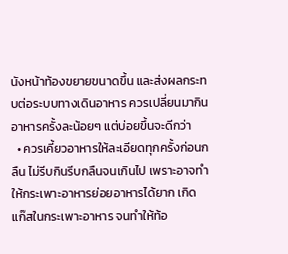นังหน้าท้องขยายขนาดขึ้น และส่งผลกระทบต่อระบบทางเดินอาหาร ควรเปลี่ยนมากินอาหารครั้งละน้อยๆ แต่บ่อยขึ้นจะดีกว่า
  • ควรเคี้ยวอาหารให้ละเอียดทุกครั้งก่อนกลืน ไม่รีบกินรีบกลืนจนเกินไป เพราะอาจทำให้กระเพาะอาหารย่อยอาหารได้ยาก เกิดแก๊สในกระเพาะอาหาร จนทำให้ท้อ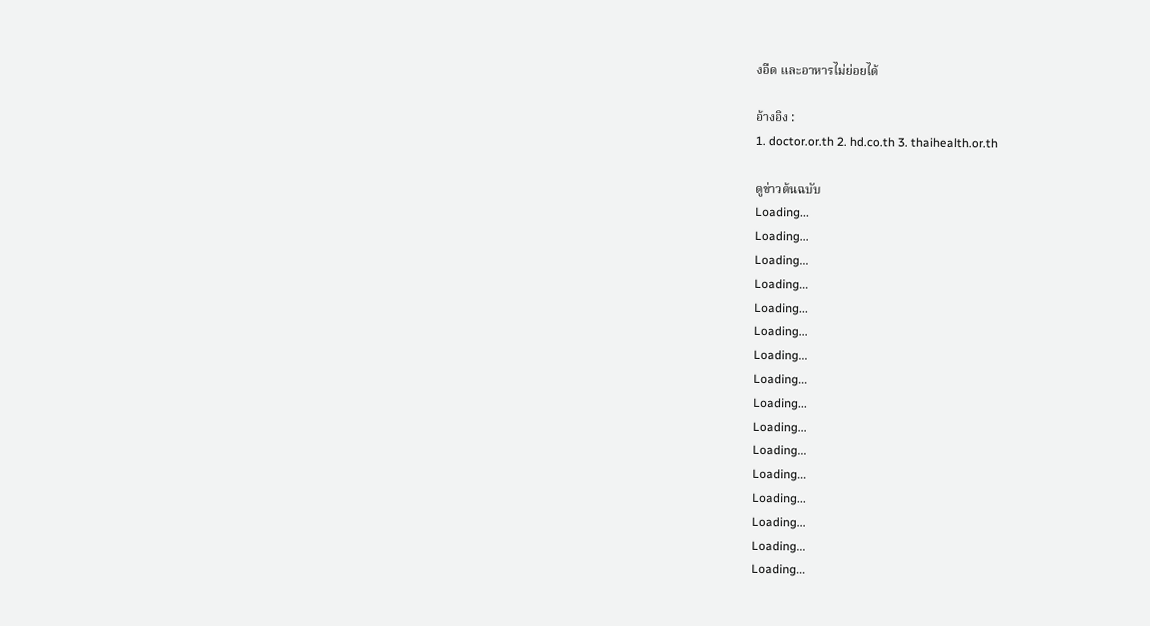งอืด และอาหารไม่ย่อยได้

อ้างอิง :
1. doctor.or.th 2. hd.co.th 3. thaihealth.or.th

ดูข่าวต้นฉบับ
Loading...
Loading...
Loading...
Loading...
Loading...
Loading...
Loading...
Loading...
Loading...
Loading...
Loading...
Loading...
Loading...
Loading...
Loading...
Loading...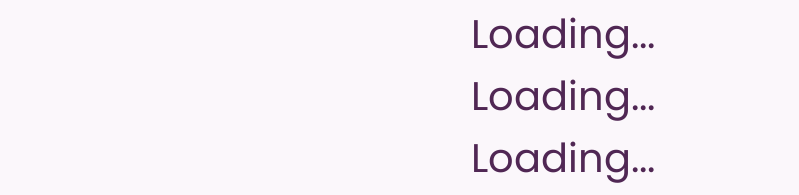Loading...
Loading...
Loading...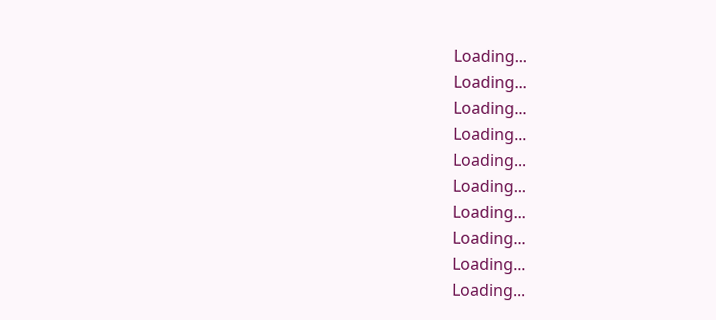Loading...
Loading...
Loading...
Loading...
Loading...
Loading...
Loading...
Loading...
Loading...
Loading...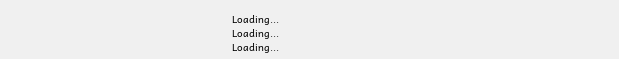Loading...
Loading...
Loading...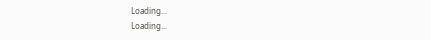Loading...
Loading...